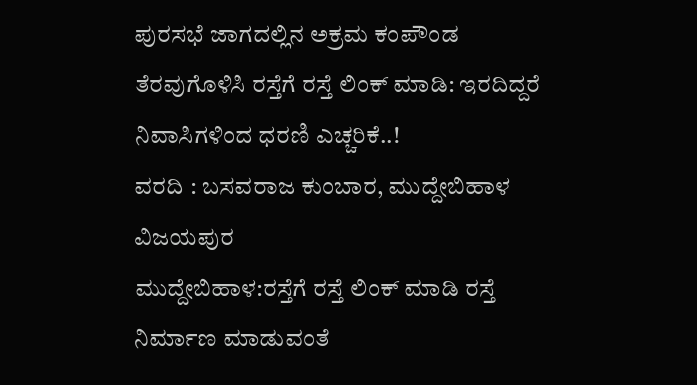ಪುರಸಭೆ ಜಾಗದಲ್ಲಿನ ಅಕ್ರಮ ಕಂಪೌಂಡ ತೆರವುಗೊಳಿಸಿ ರಸ್ತೆಗೆ ರಸ್ತೆ ಲಿಂಕ್ ಮಾಡಿ: ಇರದಿದ್ದರೆ ನಿವಾಸಿಗಳಿಂದ ಧರಣಿ ಎಚ್ಚರಿಕೆ..!
ವರದಿ : ಬಸವರಾಜ ಕುಂಬಾರ, ಮುದ್ದೇಬಿಹಾಳ ವಿಜಯಪುರ
ಮುದ್ದೇಬಿಹಾಳ:ರಸ್ತೆಗೆ ರಸ್ತೆ ಲಿಂಕ್ ಮಾಡಿ ರಸ್ತೆ ನಿರ್ಮಾಣ ಮಾಡುವಂತೆ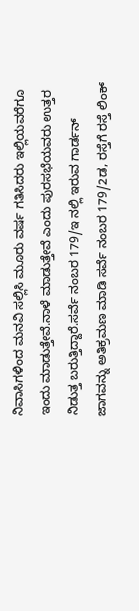ನಿವಾಸಿಗಳಿಂದ ಮನವಿ ಸಲ್ಲಿಸಿ ಮೂರು ವರ್ಷ ಗತಿಸಿದರು ಇಲ್ಲಿಯವರೆಗೂ ಇಂದು ಮಾಡುತ್ತೇವೆ.ನಾಳೆ ಮಾಡುತ್ತೇವೆ ಎಂದು ಪುರಸಭೆಯವರು ಉತ್ತರ ನಿಡುತ್ತ ಬರುತ್ತಿದ್ದಾರೆ.ಸರ್ವೆ ನಂಬರ 179/ಇ ನಲ್ಲಿ ಇರುವ ಗಾರ್ಡನ್ ಜಾಗವನ್ನು ಅತಿಕ್ರಮಣ ಮಾಡಿ ಸರ್ವೆ ನಂಬರ 179/2ಡ, ರಸ್ತೆಗೆ ರಸ್ತೆ ಲಿಂಕ್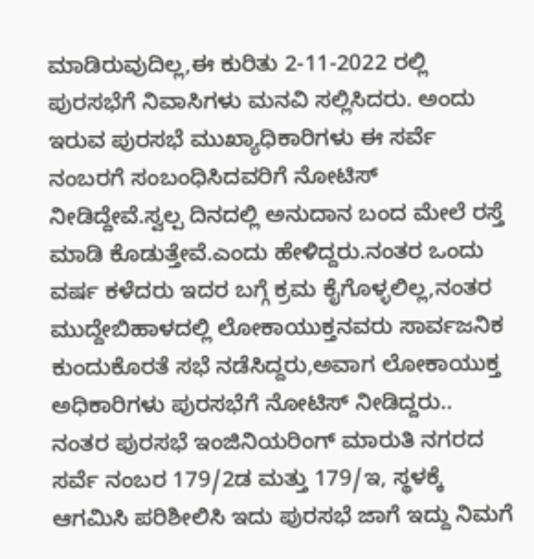ಮಾಡಿರುವುದಿಲ್ಲ,ಈ ಕುರಿತು 2-11-2022 ರಲ್ಲಿ ಪುರಸಭೆಗೆ ನಿವಾಸಿಗಳು ಮನವಿ ಸಲ್ಲಿಸಿದರು. ಅಂದು ಇರುವ ಪುರಸಭೆ ಮುಖ್ಯಾಧಿಕಾರಿಗಳು ಈ ಸರ್ವೆ ನಂಬರಗೆ ಸಂಬಂಧಿಸಿದವರಿಗೆ ನೋಟಿಸ್ ನೀಡಿದ್ದೇವೆ.ಸ್ವಲ್ಪ ದಿನದಲ್ಲಿ ಅನುದಾನ ಬಂದ ಮೇಲೆ ರಸ್ತೆ ಮಾಡಿ ಕೊಡುತ್ತೇವೆ.ಎಂದು ಹೇಳಿದ್ದರು.ನಂತರ ಒಂದು ವರ್ಷ ಕಳೆದರು ಇದರ ಬಗ್ಗೆ ಕ್ರಮ ಕೈಗೊಳ್ಳಲಿಲ್ಲ,ನಂತರ ಮುದ್ದೇಬಿಹಾಳದಲ್ಲಿ ಲೋಕಾಯುಕ್ತನವರು ಸಾರ್ವಜನಿಕ ಕುಂದುಕೊರತೆ ಸಭೆ ನಡೆಸಿದ್ದರು,ಅವಾಗ ಲೋಕಾಯುಕ್ತ ಅಧಿಕಾರಿಗಳು ಪುರಸಭೆಗೆ ನೋಟಿಸ್ ನೀಡಿದ್ದರು..
ನಂತರ ಪುರಸಭೆ ಇಂಜಿನಿಯರಿಂಗ್ ಮಾರುತಿ ನಗರದ ಸರ್ವೆ ನಂಬರ 179/2ಡ ಮತ್ತು 179/ಇ, ಸ್ಥಳಕ್ಕೆ ಆಗಮಿಸಿ ಪರಿಶೀಲಿಸಿ ಇದು ಪುರಸಭೆ ಜಾಗೆ ಇದ್ದು ನಿಮಗೆ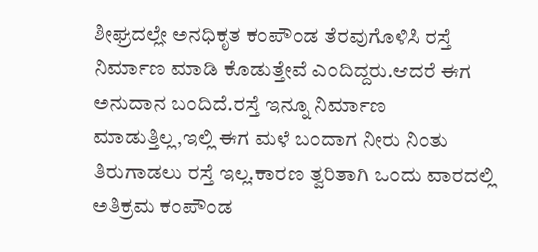ಶೀಘ್ರದಲ್ಲೇ ಅನಧಿಕೃತ ಕಂಪೌಂಡ ತೆರವುಗೊಳಿಸಿ ರಸ್ತೆ ನಿರ್ಮಾಣ ಮಾಡಿ ಕೊಡುತ್ತೇವೆ ಎಂದಿದ್ದರು.ಆದರೆ ಈಗ ಅನುದಾನ ಬಂದಿದೆ.ರಸ್ತೆ ಇನ್ನೂ ನಿರ್ಮಾಣ ಮಾಡುತ್ತಿಲ್ಲ,ಇಲ್ಲಿ ಈಗ ಮಳೆ ಬಂದಾಗ ನೀರು ನಿಂತು ತಿರುಗಾಡಲು ರಸ್ತೆ ಇಲ್ಲ.ಕಾರಣ ತ್ವರಿತಾಗಿ ಒಂದು ವಾರದಲ್ಲಿ ಅತಿಕ್ರಮ ಕಂಪೌಂಡ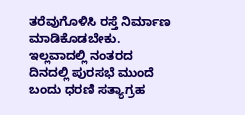ತರೆವುಗೊಳಿಸಿ ರಸ್ತೆ ನಿರ್ಮಾಣ ಮಾಡಿಕೊಡಬೇಕು. ಇಲ್ಲವಾದಲ್ಲಿ ನಂತರದ ದಿನದಲ್ಲಿ ಪುರಸಭೆ ಮುಂದೆ ಬಂದು ಧರಣಿ ಸತ್ಯಾಗ್ರಹ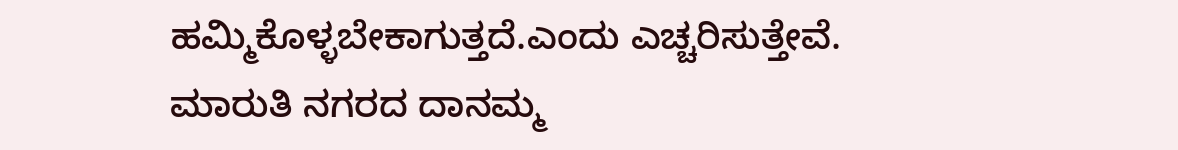ಹಮ್ಮಿಕೊಳ್ಳಬೇಕಾಗುತ್ತದೆ.ಎಂದು ಎಚ್ಚರಿಸುತ್ತೇವೆ.
ಮಾರುತಿ ನಗರದ ದಾನಮ್ಮ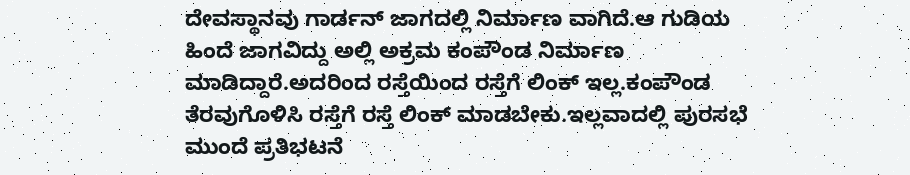ದೇವಸ್ಥಾನವು ಗಾರ್ಡನ್ ಜಾಗದಲ್ಲಿ ನಿರ್ಮಾಣ ವಾಗಿದೆ.ಆ ಗುಡಿಯ ಹಿಂದೆ ಜಾಗವಿದ್ದು ಅಲ್ಲಿ ಅಕ್ರಮ ಕಂಪೌಂಡ ನಿರ್ಮಾಣ ಮಾಡಿದ್ದಾರೆ.ಅದರಿಂದ ರಸ್ತೆಯಿಂದ ರಸ್ತೆಗೆ ಲಿಂಕ್ ಇಲ್ಲ.ಕಂಪೌಂಡ ತೆರವುಗೊಳಿಸಿ ರಸ್ತೆಗೆ ರಸ್ತೆ ಲಿಂಕ್ ಮಾಡಬೇಕು.ಇಲ್ಲವಾದಲ್ಲಿ ಪುರಸಭೆ ಮುಂದೆ ಪ್ರತಿಭಟನೆ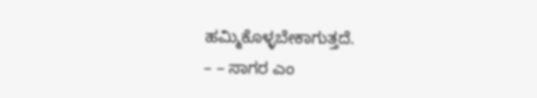ಹಮ್ಮಿಕೊಳ್ಳಬೇಕಾಗುತ್ತದೆ.
– – ಸಾಗರ ಎಂ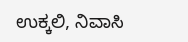ಉಕ್ಕಲಿ, ನಿವಾಸಿ